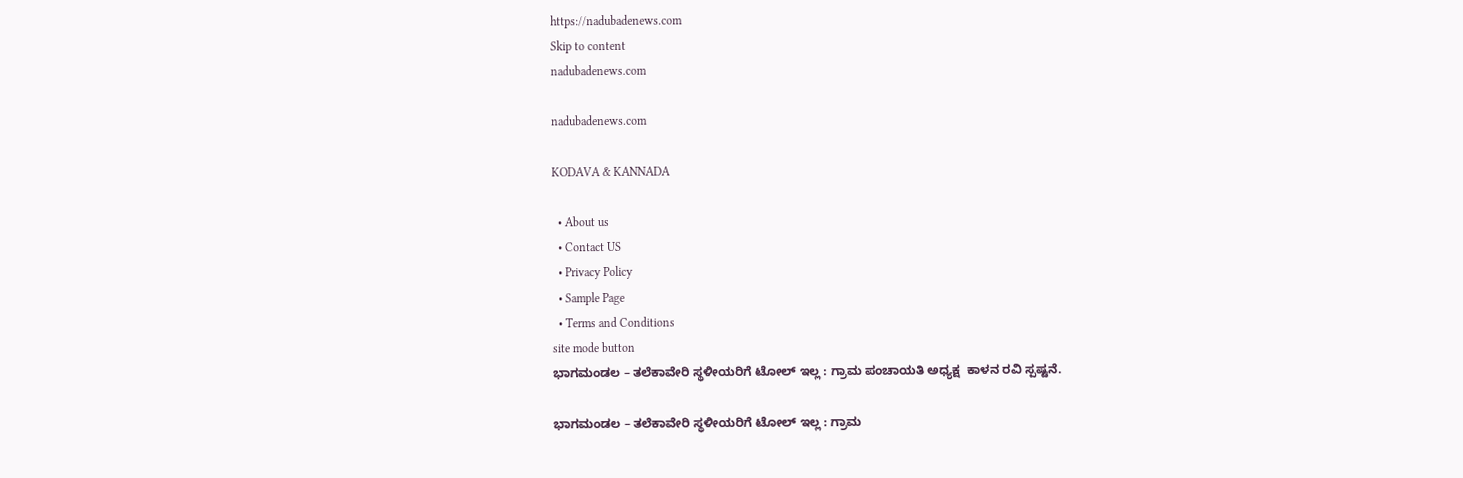https://nadubadenews.com
Skip to content
nadubadenews.com

nadubadenews.com

KODAVA & KANNADA

  • About us
  • Contact US
  • Privacy Policy
  • Sample Page
  • Terms and Conditions
site mode button
ಭಾಗಮಂಡಲ – ತಲೆಕಾವೇರಿ ಸ್ಥಳೀಯರಿಗೆ ಟೋಲ್‌ ಇಲ್ಲ : ಗ್ರಾಮ ಪಂಚಾಯತಿ ಅಧ್ಯಕ್ಷ  ಕಾಳನ ರವಿ ಸ್ಪಷ್ಟನೆ.

ಭಾಗಮಂಡಲ – ತಲೆಕಾವೇರಿ ಸ್ಥಳೀಯರಿಗೆ ಟೋಲ್‌ ಇಲ್ಲ : ಗ್ರಾಮ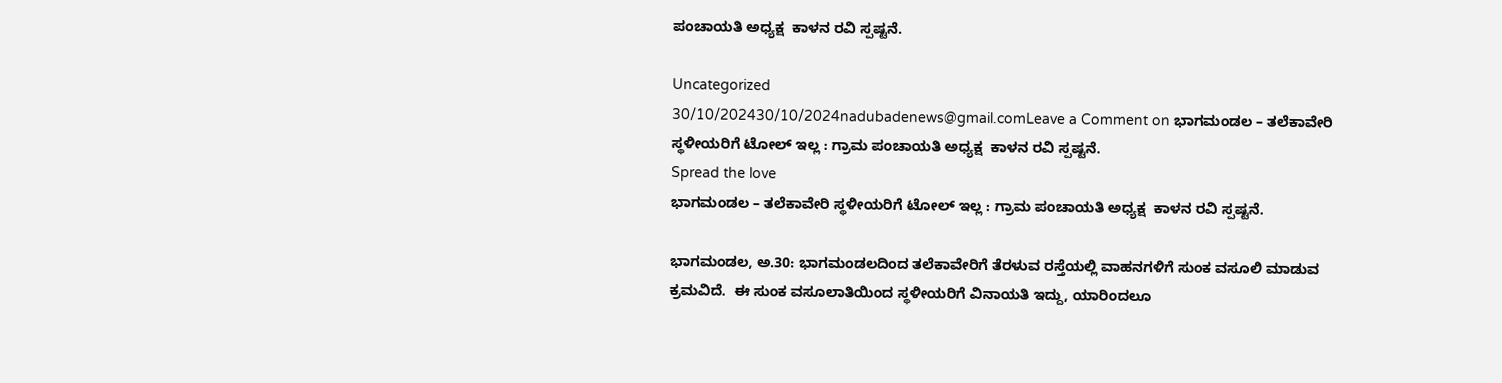ಪಂಚಾಯತಿ ಅಧ್ಯಕ್ಷ  ಕಾಳನ ರವಿ ಸ್ಪಷ್ಟನೆ.

Uncategorized
30/10/202430/10/2024nadubadenews@gmail.comLeave a Comment on ಭಾಗಮಂಡಲ – ತಲೆಕಾವೇರಿ ಸ್ಥಳೀಯರಿಗೆ ಟೋಲ್‌ ಇಲ್ಲ : ಗ್ರಾಮ ಪಂಚಾಯತಿ ಅಧ್ಯಕ್ಷ  ಕಾಳನ ರವಿ ಸ್ಪಷ್ಟನೆ.
Spread the love
ಭಾಗಮಂಡಲ – ತಲೆಕಾವೇರಿ ಸ್ಥಳೀಯರಿಗೆ ಟೋಲ್‌ ಇಲ್ಲ : ಗ್ರಾಮ ಪಂಚಾಯತಿ ಅಧ್ಯಕ್ಷ  ಕಾಳನ ರವಿ ಸ್ಪಷ್ಟನೆ.

ಭಾಗಮಂಡಲ, ಅ.30: ಭಾಗಮಂಡಲದಿಂದ ತಲೆಕಾವೇರಿಗೆ ತೆರಳುವ ರಸ್ತೆಯಲ್ಲಿ ವಾಹನಗಳಿಗೆ ಸುಂಕ ವಸೂಲಿ ಮಾಡುವ ಕ್ರಮವಿದೆ.  ಈ ಸುಂಕ ವಸೂಲಾತಿಯಿಂದ ಸ್ಥಳೀಯರಿಗೆ ವಿನಾಯತಿ ಇದ್ದು, ಯಾರಿಂದಲೂ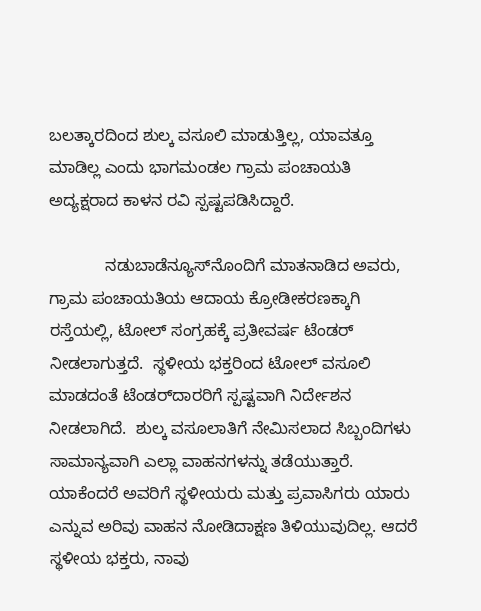ಬಲತ್ಕಾರದಿಂದ ಶುಲ್ಕ ವಸೂಲಿ ಮಾಡುತ್ತಿಲ್ಲ, ಯಾವತ್ತೂ ಮಾಡಿಲ್ಲ ಎಂದು ಭಾಗಮಂಡಲ ಗ್ರಾಮ ಪಂಚಾಯತಿ ಅದ್ಯಕ್ಷರಾದ ಕಾಳನ ರವಿ ಸ್ಪಷ್ಟಪಡಿಸಿದ್ದಾರೆ.

            ನಡುಬಾಡೆನ್ಯೂಸ್‌ನೊಂದಿಗೆ ಮಾತನಾಡಿದ ಅವರು, ಗ್ರಾಮ ಪಂಚಾಯತಿಯ ಆದಾಯ ಕ್ರೋಡೀಕರಣಕ್ಕಾಗಿ ರಸ್ತೆಯಲ್ಲಿ, ಟೋಲ್‌ ಸಂಗ್ರಹಕ್ಕೆ ಪ್ರತೀವರ್ಷ ಟೆಂಡರ್‌ ನೀಡಲಾಗುತ್ತದೆ.  ಸ್ಥಳೀಯ ಭಕ್ತರಿಂದ ಟೋಲ್‌ ವಸೂಲಿ ಮಾಡದಂತೆ ಟೆಂಡರ್‌ದಾರರಿಗೆ ಸ್ಪಷ್ಟವಾಗಿ ನಿರ್ದೇಶನ ನೀಡಲಾಗಿದೆ.  ಶುಲ್ಕ ವಸೂಲಾತಿಗೆ ನೇಮಿಸಲಾದ ಸಿಬ್ಬಂದಿಗಳು ಸಾಮಾನ್ಯವಾಗಿ ಎಲ್ಲಾ ವಾಹನಗಳನ್ನು ತಡೆಯುತ್ತಾರೆ. ಯಾಕೆಂದರೆ ಅವರಿಗೆ ಸ್ಥಳೀಯರು ಮತ್ತು ಪ್ರವಾಸಿಗರು ಯಾರು ಎನ್ನುವ ಅರಿವು ವಾಹನ ನೋಡಿದಾಕ್ಷಣ ತಿಳಿಯುವುದಿಲ್ಲ. ಆದರೆ ಸ್ಥಳೀಯ ಭಕ್ತರು, ನಾವು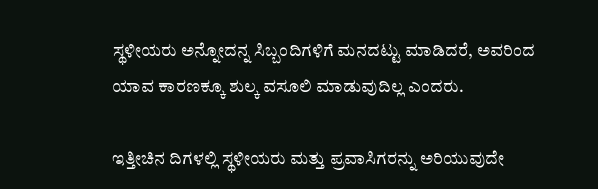ಸ್ಥಳೀಯರು ಅನ್ನೋದನ್ನ ಸಿಬ್ಬಂದಿಗಳಿಗೆ ಮನದಟ್ಟು ಮಾಡಿದರೆ, ಅವರಿಂದ ಯಾವ ಕಾರಣಕ್ಕೂ ಶುಲ್ಕ ವಸೂಲಿ ಮಾಡುವುದಿಲ್ಲ ಎಂದರು.

ಇತ್ತೀಚಿನ ದಿಗಳಲ್ಲಿ ಸ್ಥಳೀಯರು ಮತ್ತು ಪ್ರವಾಸಿಗರನ್ನು ಅರಿಯುವುದೇ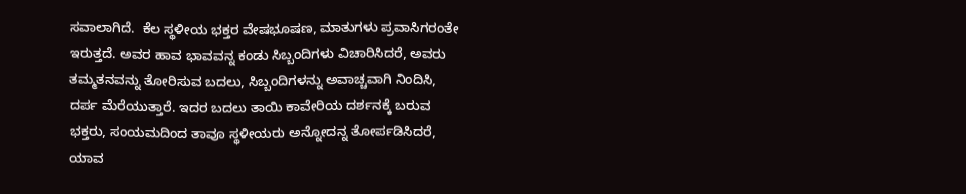ಸವಾಲಾಗಿದೆ.  ಕೆಲ ಸ್ಥಳೀಯ ಭಕ್ತರ ವೇಷಭೂಷಣ, ಮಾತುಗಳು ಪ್ರವಾಸಿಗರಂತೇ ಇರುತ್ತದೆ. ಅವರ ಹಾವ ಭಾವವನ್ನ ಕಂಡು ಸಿಬ್ಬಂದಿಗಳು ವಿಚಾರಿಸಿದರೆ, ಅವರು ತಮ್ಮತನವನ್ನು ತೋರಿಸುವ ಬದಲು, ಸಿಬ್ಬಂದಿಗಳನ್ನು ಅವಾಚ್ಚವಾಗಿ ನಿಂದಿಸಿ, ದರ್ಪ ಮೆರೆಯುತ್ತಾರೆ. ಇದರ ಬದಲು ತಾಯಿ ಕಾವೇರಿಯ ದರ್ಶನಕ್ಕೆ ಬರುವ ಭಕ್ತರು, ಸಂಯಮದಿಂದ ತಾವೂ ಸ್ಥಳೀಯರು ಅನ್ನೋದನ್ನ ತೋರ್ಪಡಿಸಿದರೆ, ಯಾವ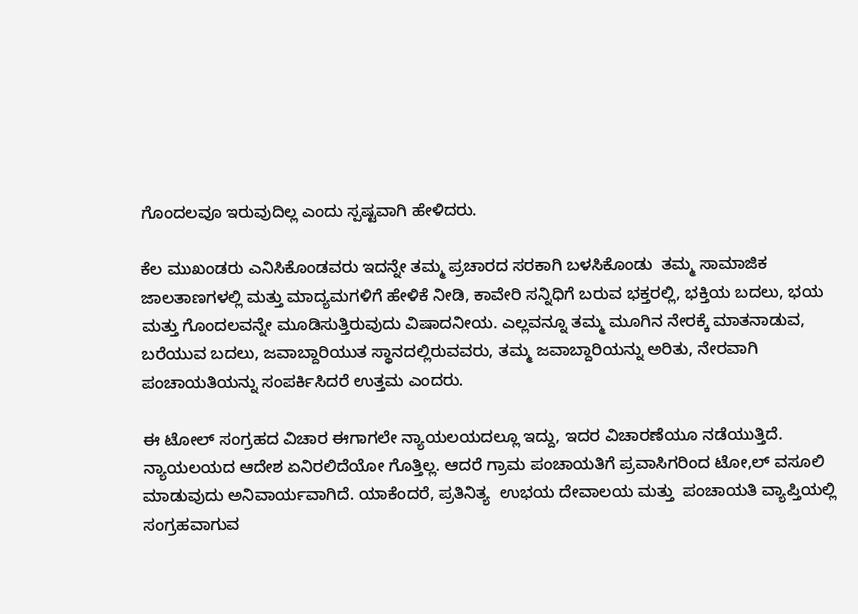ಗೊಂದಲವೂ ಇರುವುದಿಲ್ಲ ಎಂದು ಸ್ಪಷ್ಟವಾಗಿ ಹೇಳಿದರು.

ಕೆಲ ಮುಖಂಡರು ಎನಿಸಿಕೊಂಡವರು ಇದನ್ನೇ ತಮ್ಮ ಪ್ರಚಾರದ ಸರಕಾಗಿ ಬಳಸಿಕೊಂಡು  ತಮ್ಮ ಸಾಮಾಜಿಕ ಜಾಲತಾಣಗಳಲ್ಲಿ ಮತ್ತು ಮಾದ್ಯಮಗಳಿಗೆ ಹೇಳಿಕೆ ನೀಡಿ, ಕಾವೇರಿ ಸನ್ನಿಧಿಗೆ ಬರುವ ಭಕ್ತರಲ್ಲಿ, ಭಕ್ತಿಯ ಬದಲು, ಭಯ ಮತ್ತು ಗೊಂದಲವನ್ನೇ ಮೂಡಿಸುತ್ತಿರುವುದು ವಿಷಾದನೀಯ. ಎಲ್ಲವನ್ನೂ ತಮ್ಮ ಮೂಗಿನ ನೇರಕ್ಕೆ ಮಾತನಾಡುವ, ಬರೆಯುವ ಬದಲು, ಜವಾಬ್ದಾರಿಯುತ ಸ್ಥಾನದಲ್ಲಿರುವವರು, ತಮ್ಮ ಜವಾಬ್ದಾರಿಯನ್ನು ಅರಿತು, ನೇರವಾಗಿ ಪಂಚಾಯತಿಯನ್ನು ಸಂಪರ್ಕಿಸಿದರೆ ಉತ್ತಮ ಎಂದರು.

ಈ ಟೋಲ್‌ ಸಂಗ್ರಹದ ವಿಚಾರ ಈಗಾಗಲೇ ನ್ಯಾಯಲಯದಲ್ಲೂ ಇದ್ದು, ಇದರ ವಿಚಾರಣೆಯೂ ನಡೆಯುತ್ತಿದೆ. ನ್ಯಾಯಲಯದ ಆದೇಶ ಏನಿರಲಿದೆಯೋ ಗೊತ್ತಿಲ್ಲ. ಆದರೆ ಗ್ರಾಮ ಪಂಚಾಯತಿಗೆ ಪ್ರವಾಸಿಗರಿಂದ ಟೋ,ಲ್‌ ವಸೂಲಿ ಮಾಡುವುದು ಅನಿವಾರ್ಯವಾಗಿದೆ. ಯಾಕೆಂದರೆ, ಪ್ರತಿನಿತ್ಯ  ಉಭಯ ದೇವಾಲಯ ಮತ್ತು  ಪಂಚಾಯತಿ ವ್ಯಾಪ್ತಿಯಲ್ಲಿ ಸಂಗ್ರಹವಾಗುವ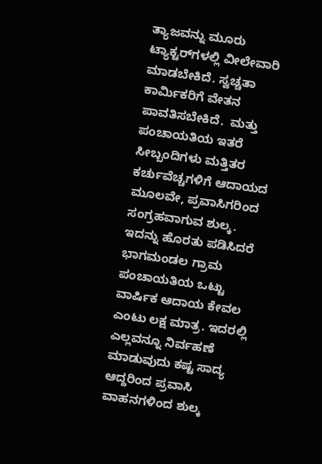ತ್ಯಾಜವನ್ನು ಮೂರು ಟ್ಯಾಕ್ಟರ್‌ಗಳಲ್ಲಿ ವೀಲೇವಾರಿ ಮಾಡಬೇಕಿದೆ. ಸ್ವಚ್ಚತಾ ಕಾರ್ಮಿಕರಿಗೆ ವೇತನ ಪಾವತಿಸಬೇಕಿದೆ.  ಮತ್ತು  ಪಂಚಾಯತಿಯ ಇತರೆ ಸೀಬ್ಬಂದಿಗಳು ಮತ್ತಿತರ ಕರ್ಚುವೆಚ್ಚಗಳಿಗೆ ಆದಾಯದ ಮೂಲವೇ, ಪ್ರವಾಸಿಗರಿಂದ ಸಂಗ್ರಹವಾಗುವ ಶುಲ್ಕ. ಇದನ್ನು ಹೊರತು ಪಡಿಸಿದರೆ ಭಾಗಮಂಡಲ ಗ್ರಾಮ ಪಂಚಾಯತಿಯ ಒಟ್ಟು ವಾರ್ಷಿಕ ಆದಾಯ ಕೇವಲ ಎಂಟು ಲಕ್ಷ ಮಾತ್ರ. ಇದರಲ್ಲಿ ಎಲ್ಲವನ್ನೂ ನಿರ್ವಹಣೆ ಮಾಡುವುದು ಕಷ್ಟ ಸಾದ್ಯ ಆದ್ದರಿಂದ ಪ್ರವಾಸಿ ವಾಹನಗಳಿಂದ ಶುಲ್ಕ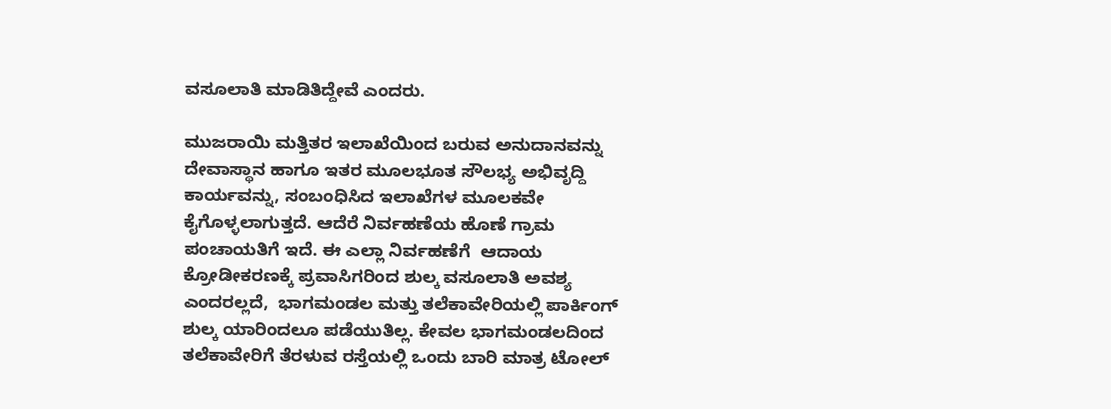ವಸೂಲಾತಿ ಮಾಡಿತಿದ್ದೇವೆ ಎಂದರು.

ಮುಜರಾಯಿ ಮತ್ತಿತರ ಇಲಾಖೆಯಿಂದ ಬರುವ ಅನುದಾನವನ್ನು  ದೇವಾಸ್ಥಾನ ಹಾಗೂ ಇತರ ಮೂಲಭೂತ ಸೌಲಭ್ಯ ಅಭಿವೃದ್ದಿ ಕಾರ್ಯವನ್ನು, ಸಂಬಂಧಿಸಿದ ಇಲಾಖೆಗಳ ಮೂಲಕವೇ ಕೈಗೊಳ್ಳಲಾಗುತ್ತದೆ. ಆದೆರೆ ನಿರ್ವಹಣೆಯ ಹೊಣೆ ಗ್ರಾಮ ಪಂಚಾಯತಿಗೆ ಇದೆ. ಈ ಎಲ್ಲಾ ನಿರ್ವಹಣೆಗೆ  ಆದಾಯ ಕ್ರೋಡೀಕರಣಕ್ಕೆ ಪ್ರವಾಸಿಗರಿಂದ ಶುಲ್ಕ ವಸೂಲಾತಿ ಅವಶ್ಯ ಎಂದರಲ್ಲದೆ,  ಭಾಗಮಂಡಲ ಮತ್ತು ತಲೆಕಾವೇರಿಯಲ್ಲಿ ಪಾರ್ಕಿಂಗ್‌ ಶುಲ್ಕ ಯಾರಿಂದಲೂ ಪಡೆಯುತಿಲ್ಲ. ಕೇವಲ ಭಾಗಮಂಡಲದಿಂದ ತಲೆಕಾವೇರಿಗೆ ತೆರಳುವ ರಸ್ತೆಯಲ್ಲಿ ಒಂದು ಬಾರಿ ಮಾತ್ರ ಟೋಲ್‌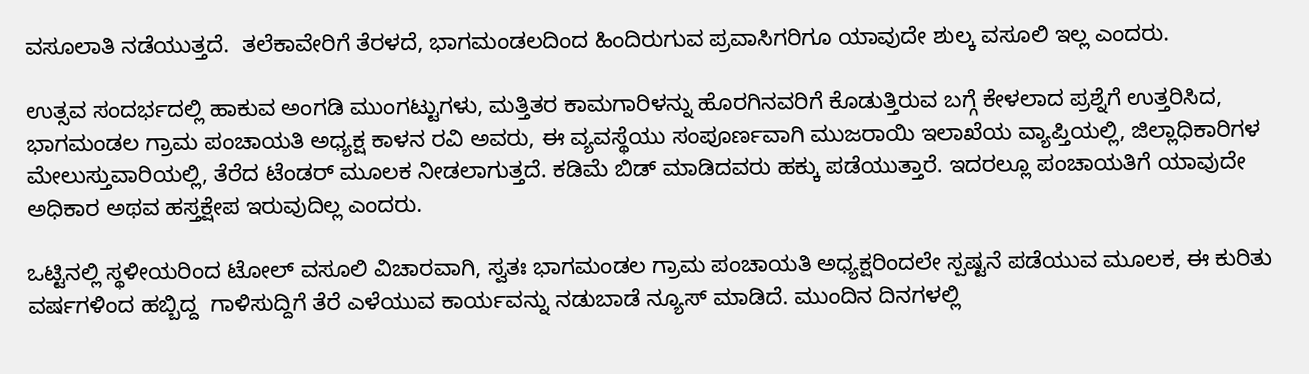ವಸೂಲಾತಿ ನಡೆಯುತ್ತದೆ.  ತಲೆಕಾವೇರಿಗೆ ತೆರಳದೆ, ಭಾಗಮಂಡಲದಿಂದ ಹಿಂದಿರುಗುವ ಪ್ರವಾಸಿಗರಿಗೂ ಯಾವುದೇ ಶುಲ್ಕ ವಸೂಲಿ ಇಲ್ಲ ಎಂದರು.

ಉತ್ಸವ ಸಂದರ್ಭದಲ್ಲಿ ಹಾಕುವ ಅಂಗಡಿ ಮುಂಗಟ್ಟುಗಳು, ಮತ್ತಿತರ ಕಾಮಗಾರಿಳನ್ನು ಹೊರಗಿನವರಿಗೆ ಕೊಡುತ್ತಿರುವ ಬಗ್ಗೆ ಕೇಳಲಾದ ಪ್ರಶ್ನೆಗೆ ಉತ್ತರಿಸಿದ,  ಭಾಗಮಂಡಲ ಗ್ರಾಮ ಪಂಚಾಯತಿ ಅಧ್ಯಕ್ಷ ಕಾಳನ ರವಿ ಅವರು, ಈ ವ್ಯವಸ್ಥೆಯು ಸಂಪೂರ್ಣವಾಗಿ ಮುಜರಾಯಿ ಇಲಾಖೆಯ ವ್ಯಾಪ್ತಿಯಲ್ಲಿ, ಜಿಲ್ಲಾಧಿಕಾರಿಗಳ ಮೇಲುಸ್ತುವಾರಿಯಲ್ಲಿ, ತೆರೆದ ಟೆಂಡರ್‌ ಮೂಲಕ ನೀಡಲಾಗುತ್ತದೆ. ಕಡಿಮೆ ಬಿಡ್‌ ಮಾಡಿದವರು ಹಕ್ಕು ಪಡೆಯುತ್ತಾರೆ. ಇದರಲ್ಲೂ ಪಂಚಾಯತಿಗೆ ಯಾವುದೇ ಅಧಿಕಾರ ಅಥವ ಹಸ್ತಕ್ಷೇಪ ಇರುವುದಿಲ್ಲ ಎಂದರು.

ಒಟ್ಟಿನಲ್ಲಿ ಸ್ಥಳೀಯರಿಂದ ಟೋಲ್‌ ವಸೂಲಿ ವಿಚಾರವಾಗಿ, ಸ್ವತಃ ಭಾಗಮಂಡಲ ಗ್ರಾಮ ಪಂಚಾಯತಿ ಅಧ್ಯಕ್ಷರಿಂದಲೇ ಸ್ಪಷ್ಟನೆ ಪಡೆಯುವ ಮೂಲಕ, ಈ ಕುರಿತು ವರ್ಷಗಳಿಂದ ಹಬ್ಬಿದ್ದ  ಗಾಳಿಸುದ್ದಿಗೆ ತೆರೆ ಎಳೆಯುವ ಕಾರ್ಯವನ್ನು ನಡುಬಾಡೆ ನ್ಯೂಸ್‌ ಮಾಡಿದೆ. ಮುಂದಿನ ದಿನಗಳಲ್ಲಿ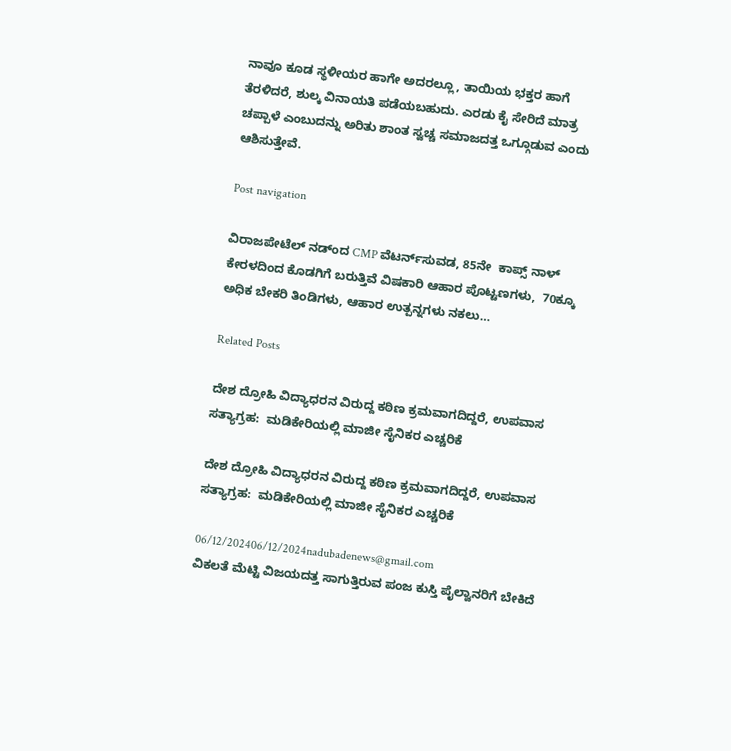ನಾವೂ ಕೂಡ ಸ್ಥಳೀಯರ ಹಾಗೇ ಅದರಲ್ಲೂ, ತಾಯಿಯ ಭಕ್ತರ ಹಾಗೆ ತೆರಳಿದರೆ, ಶುಲ್ಕ ವಿನಾಯತಿ ಪಡೆಯಬಹುದು. ಎರಡು ಕೈ ಸೇರಿದೆ ಮಾತ್ರ ಚಪ್ಪಾಳೆ ಎಂಬುದನ್ನು ಅರಿತು ಶಾಂತ ಸ್ವಚ್ಚ ಸಮಾಜದತ್ತ ಒಗ್ಗೂಡುವ ಎಂದು ಆಶಿಸುತ್ತೇವೆ.

Post navigation

ವಿರಾಜಪೇಟೆಲ್‌ ನಡ್ಂದ CMP ವೆಟರ್ನ್‌ಸುವಡ, 85ನೇ  ಕಾಪ್ಸ್‌ ನಾಳ್‌
ಕೇರಳದಿಂದ ಕೊಡಗಿಗೆ ಬರುತ್ತಿವೆ ವಿಷಕಾರಿ ಆಹಾರ ಪೊಟ್ಟಣಗಳು,  70ಕ್ಕೂ ಅಧಿಕ ಬೇಕರಿ ತಿಂಡಿಗಳು, ಆಹಾರ ಉತ್ಪನ್ನಗಳು ನಕಲು…

Related Posts

ದೇಶ ದ್ರೋಹಿ ವಿದ್ಯಾಧರನ ವಿರುದ್ದ ಕಠಿಣ ಕ್ರಮವಾಗದಿದ್ದರೆ, ಉಪವಾಸ ಸತ್ಯಾಗ್ರಹ:  ಮಡಿಕೇರಿಯಲ್ಲಿ ಮಾಜೀ ಸೈನಿಕರ ಎಚ್ಚರಿಕೆ

ದೇಶ ದ್ರೋಹಿ ವಿದ್ಯಾಧರನ ವಿರುದ್ದ ಕಠಿಣ ಕ್ರಮವಾಗದಿದ್ದರೆ, ಉಪವಾಸ ಸತ್ಯಾಗ್ರಹ:  ಮಡಿಕೇರಿಯಲ್ಲಿ ಮಾಜೀ ಸೈನಿಕರ ಎಚ್ಚರಿಕೆ

06/12/202406/12/2024nadubadenews@gmail.com
ವಿಕಲತೆ ಮೆಟ್ಟಿ ವಿಜಯದತ್ತ ಸಾಗುತ್ತಿರುವ ಪಂಜ ಕುಸ್ತಿ ಪೈಲ್ವಾನರಿಗೆ ಬೇಕಿದೆ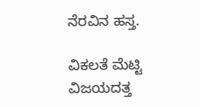ನೆರವಿನ ಹಸ್ತ.

ವಿಕಲತೆ ಮೆಟ್ಟಿ ವಿಜಯದತ್ತ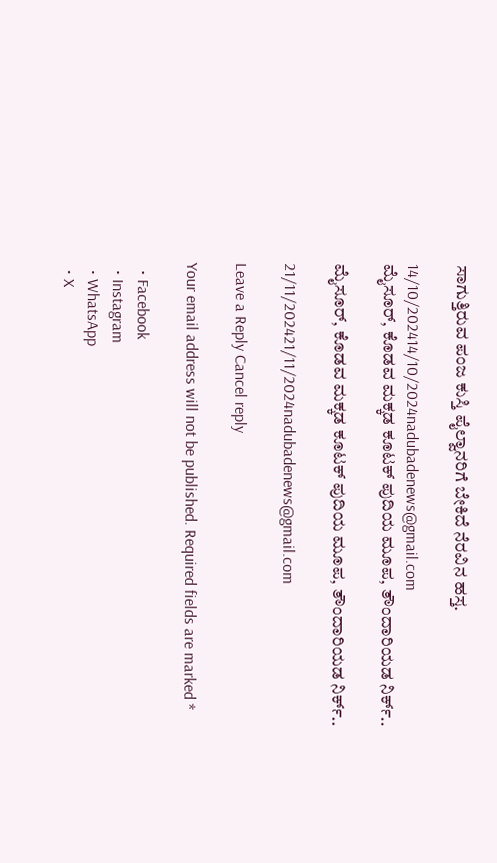ಸಾಗುತ್ತಿರುವ ಪಂಜ ಕುಸ್ತಿ ಪೈಲ್ವಾನರಿಗೆ ಬೇಕಿದೆ ನೆರವಿನ ಹಸ್ತ.

14/10/202414/10/2024nadubadenews@gmail.com
ಮೈಸೂರ್, ಕೊಡವ ಮಕ್ಕಡ ಕೂಟಕ್ ಪುದಿಯ ಮೂಪ, ತೌಂದಾರಿಯಡ ನಿರ್ಕ್..

ಮೈಸೂರ್, ಕೊಡವ ಮಕ್ಕಡ ಕೂಟಕ್ ಪುದಿಯ ಮೂಪ, ತೌಂದಾರಿಯಡ ನಿರ್ಕ್..

21/11/202421/11/2024nadubadenews@gmail.com

Leave a Reply Cancel reply

Your email address will not be published. Required fields are marked *

  • Facebook
  • Instagram
  • WhatsApp
  • X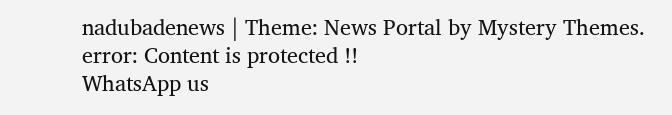nadubadenews | Theme: News Portal by Mystery Themes.
error: Content is protected !!
WhatsApp us